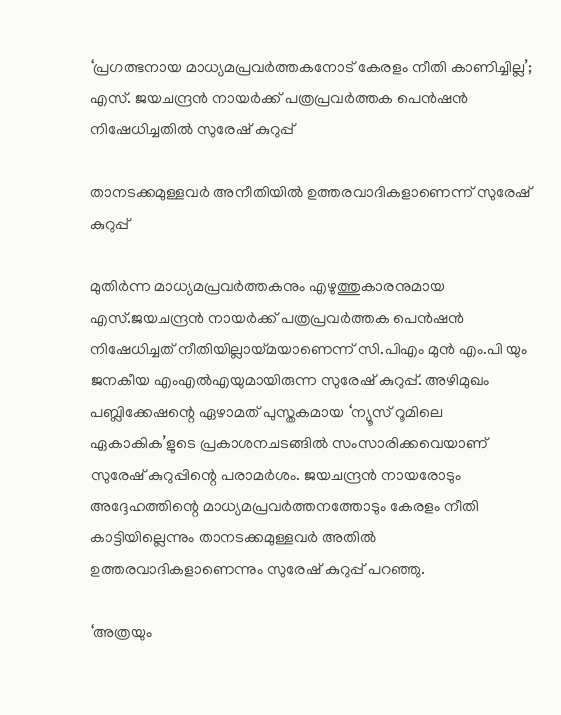‘പ്രഗത്ഭനായ മാധ്യമപ്രവർത്തകനോട് കേരളം നീതി കാണിച്ചില്ല’; എസ്. ജയചന്ദ്രൻ നായർക്ക് പത്രപ്രവർത്തക പെൻഷൻ നിഷേധിച്ചതിൽ സുരേഷ് കുറുപ്പ്

താനടക്കമുള്ളവർ അനീതിയിൽ ഉത്തരവാദികളാണെന്ന് സുരേഷ് കുറുപ്പ്

മുതിർന്ന മാധ്യമപ്രവർത്തകനും എഴുത്തുകാരനുമായ എസ്.ജയചന്ദ്രൻ നായർക്ക് പത്രപ്രവർത്തക പെൻഷൻ നിഷേധിച്ചത് നീതിയില്ലായ്മയാണെന്ന് സി.പിഎം മുൻ എം.പി യും ജനകീയ എംഎൽഎയുമായിരുന്ന സുരേഷ് കുറുപ്പ്. അഴിമുഖം പബ്ലിക്കേഷന്റെ ഏഴാമത് പുസ്തകമായ ‘ന്യൂസ് റൂമിലെ ഏകാകിക’ളുടെ പ്രകാശനചടങ്ങിൽ സംസാരിക്കവെയാണ് സുരേഷ് കുറുപ്പിന്റെ പരാമർശം. ജയചന്ദ്രൻ നായരോടും അദ്ദേഹത്തിന്റെ മാധ്യമപ്രവർത്തനത്തോടും കേരളം നീതി കാട്ടിയില്ലെന്നും താനടക്കമുള്ളവർ അതിൽ ഉത്തരവാദികളാണെന്നും സുരേഷ് കുറുപ്പ് പറഞ്ഞു.

‘അത്രയും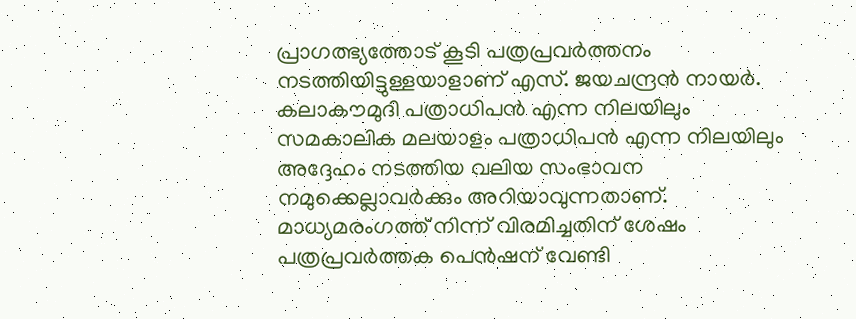പ്രാഗത്ഭ്യത്തോട് കൂടി പത്രപ്രവർത്തനം നടത്തിയിട്ടുള്ളയാളാണ് എസ്. ജയചന്ദ്രൻ നായർ. കലാകൗമുദി പത്രാധിപൻ എന്ന നിലയിലും സമകാലിക മലയാളം പത്രാധിപൻ എന്ന നിലയിലും അദ്ദേഹം നടത്തിയ വലിയ സംഭാവന നമുക്കെല്ലാവർക്കും അറിയാവുന്നതാണ്. മാധ്യമരംഗത്ത് നിന്ന് വിരമിച്ചതിന് ശേഷം പത്രപ്രവർത്തക പെൻഷന് വേണ്ടി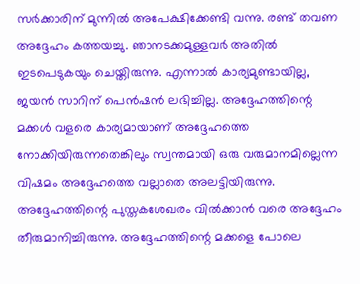സർക്കാരിന് മുന്നിൽ അപേക്ഷിക്കേണ്ടി വന്നു. രണ്ട് തവണ അദ്ദേഹം കത്തയച്ചു. ഞാനടക്കമുള്ളവർ അതിൽ ഇടപെടുകയും ചെയ്തിരുന്നു. എന്നാൽ കാര്യമുണ്ടായില്ല, ജയൻ സാറിന് പെൻഷൻ ലഭിച്ചില്ല. അദ്ദേഹത്തിന്റെ മക്കൾ വളരെ കാര്യമായാണ് അദ്ദേഹത്തെ നോക്കിയിരുന്നതെങ്കിലും സ്വന്തമായി ഒരു വരുമാനമില്ലെന്ന വിഷമം അദ്ദേഹത്തെ വല്ലാതെ അലട്ടിയിരുന്നു. അദ്ദേഹത്തിന്റെ പുസ്തകശേഖരം വിൽക്കാൻ വരെ അദ്ദേഹം തീരുമാനിച്ചിരുന്നു. അദ്ദേഹത്തിന്റെ മക്കളെ പോലെ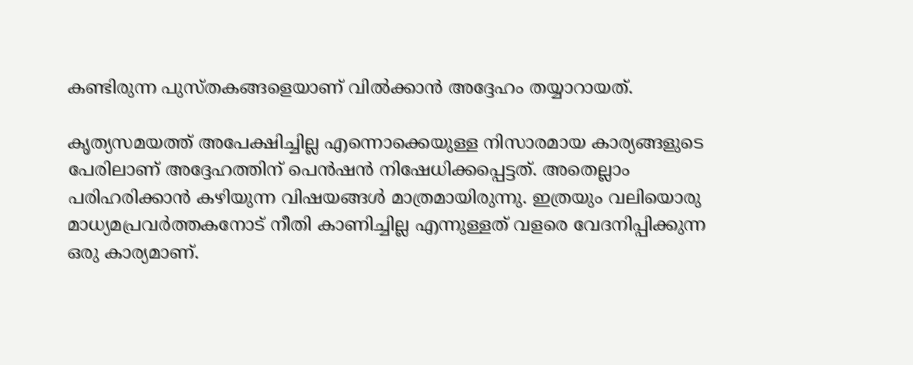കണ്ടിരുന്ന പുസ്തകങ്ങളെയാണ് വിൽക്കാൻ അദ്ദേഹം തയ്യാറായത്.

കൃത്യസമയത്ത് അപേക്ഷിച്ചില്ല എന്നൊക്കെയുള്ള നിസാരമായ കാര്യങ്ങളുടെ പേരിലാണ് അദ്ദേഹത്തിന് പെൻഷൻ നിഷേധിക്കപ്പെട്ടത്. അതെല്ലാം പരിഹരിക്കാൻ കഴിയുന്ന വിഷയങ്ങൾ മാത്രമായിരുന്നു. ഇത്രയും വലിയൊരു മാധ്യമപ്രവർത്തകനോട് നീതി കാണിച്ചില്ല എന്നുള്ളത് വളരെ വേദനിപ്പിക്കുന്ന ഒരു കാര്യമാണ്.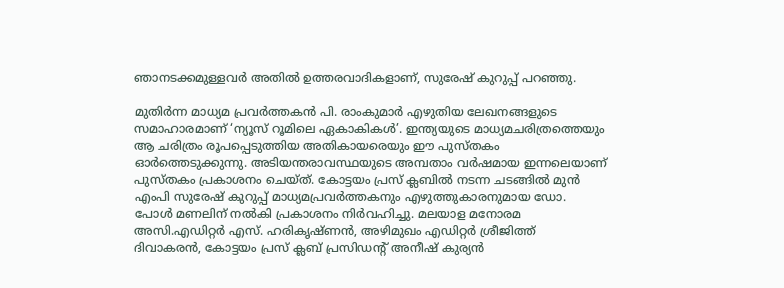ഞാനടക്കമുള്ളവർ അതിൽ ഉത്തരവാദികളാണ്, സുരേഷ് കുറുപ്പ് പറഞ്ഞു.

മുതിർന്ന മാധ്യമ പ്രവർത്തകൻ പി. രാംകുമാർ എഴുതിയ ലേഖനങ്ങളുടെ സമാഹാരമാണ് ‘ന്യൂസ് റൂമിലെ ഏകാകികൾ’. ഇന്ത്യയുടെ മാധ്യമചരിത്രത്തെയും ആ ചരിത്രം രൂപപ്പെടുത്തിയ അതികായരെയും ഈ പുസ്തകം ഓർത്തെടുക്കുന്നു. അടിയന്തരാവസ്ഥയുടെ അമ്പതാം വർഷമായ ഇന്നലെയാണ് പുസ്തകം പ്രകാശനം ചെയ്ത്. കോട്ടയം പ്രസ് ക്ലബിൽ നടന്ന ചടങ്ങിൽ മുൻ എംപി സുരേഷ് കുറുപ്പ് മാധ്യമപ്രവർത്തകനും എഴുത്തുകാരനുമായ ഡോ. പോൾ മണലിന് നൽകി പ്രകാശനം നിർവഹിച്ചു. മലയാള മനോരമ അസി.എഡിറ്റർ എസ്. ഹരികൃഷ്ണൻ, അഴിമുഖം എഡിറ്റർ ശ്രീജിത്ത് ദിവാകരൻ, കോട്ടയം പ്രസ് ക്ലബ് പ്രസിഡന്റ് അനീഷ് കുര്യൻ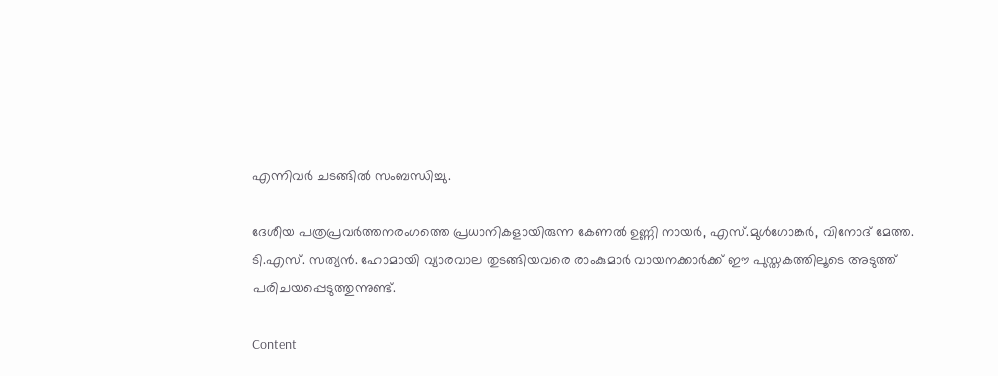എന്നിവർ ചടങ്ങിൽ സംബന്ധിച്ചു.

ദേശീയ പത്രപ്രവർത്തനരംഗത്തെ പ്രധാനികളായിരുന്ന കേണൽ ഉണ്ണി നായർ, എസ്.മുൾഗോങ്കർ, വിനോദ് മേത്ത. ടി.എസ്. സത്യൻ. ഹോമായി വ്യാരവാല തുടങ്ങിയവരെ രാംകുമാർ വായനക്കാർക്ക് ഈ പുസ്തകത്തിലൂടെ അടുത്ത് പരിചയപ്പെടുത്തുന്നുണ്ട്.

Content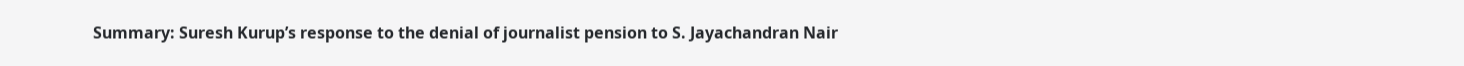Summary: Suresh Kurup’s response to the denial of journalist pension to S. Jayachandran Nair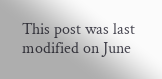This post was last modified on June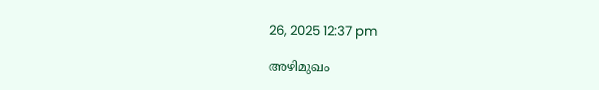26, 2025 12:37 pm

അഴിമുഖം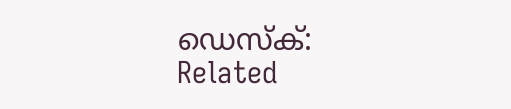ഡെസ്‌ക്:
Related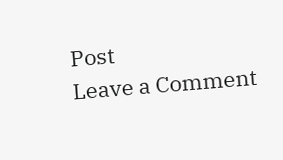Post
Leave a Comment